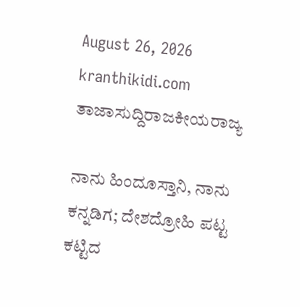August 26, 2026
kranthikidi.com
ತಾಜಾಸುದ್ದಿರಾಜಕೀಯರಾಜ್ಯ

ನಾನು ಹಿಂದೂಸ್ತಾನಿ, ನಾನು ಕನ್ನಡಿಗ; ದೇಶದ್ರೋಹಿ ಪಟ್ಟ ಕಟ್ಟಿದ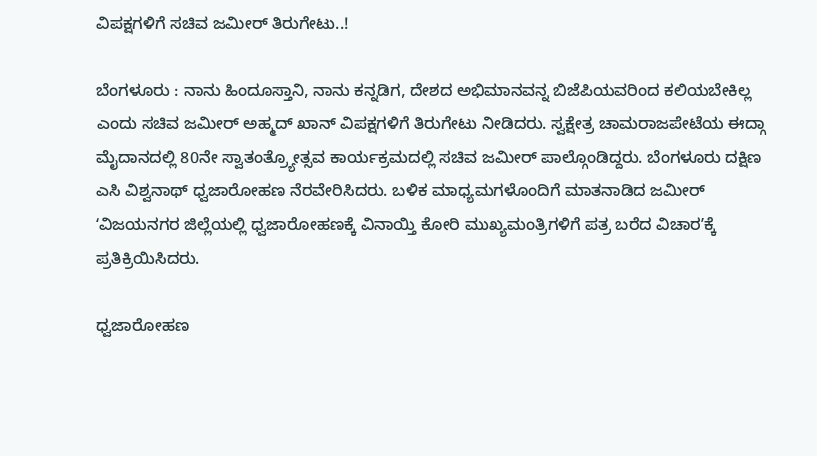ವಿಪಕ್ಷಗಳಿಗೆ ಸಚಿವ ಜಮೀರ್‌ ತಿರುಗೇಟು..!

ಬೆಂಗಳೂರು : ನಾನು ಹಿಂದೂಸ್ತಾನಿ, ನಾನು ಕನ್ನಡಿಗ, ದೇಶದ ಅಭಿಮಾನವನ್ನ ಬಿಜೆಪಿಯವರಿಂದ ಕಲಿಯಬೇಕಿಲ್ಲ ಎಂದು ಸಚಿವ ಜಮೀರ್ ಅಹ್ಮದ್ ಖಾನ್‌ ವಿಪಕ್ಷಗಳಿಗೆ ತಿರುಗೇಟು ನೀಡಿದರು. ಸ್ವಕ್ಷೇತ್ರ ಚಾಮರಾಜಪೇಟೆಯ ಈದ್ಗಾ ಮೈದಾನದಲ್ಲಿ 80ನೇ ಸ್ವಾತಂತ್ರ್ಯೋತ್ಸವ ಕಾರ್ಯಕ್ರಮದಲ್ಲಿ ಸಚಿವ ಜಮೀರ್‌ ಪಾಲ್ಗೊಂಡಿದ್ದರು. ಬೆಂಗಳೂರು ದಕ್ಷಿಣ ಎಸಿ ವಿಶ್ವನಾಥ್ ಧ್ವಜಾರೋಹಣ ನೆರವೇರಿಸಿದರು. ಬಳಿಕ ಮಾಧ್ಯಮಗಳೊಂದಿಗೆ ಮಾತನಾಡಿದ ಜಮೀರ್‌ ʻವಿಜಯನಗರ ಜಿಲ್ಲೆಯಲ್ಲಿ ಧ್ವಜಾರೋಹಣಕ್ಕೆ ವಿನಾಯ್ತಿ ಕೋರಿ ಮುಖ್ಯಮಂತ್ರಿಗಳಿಗೆ ಪತ್ರ ಬರೆದ ವಿಚಾರʼಕ್ಕೆ ಪ್ರತಿಕ್ರಿಯಿಸಿದರು.

ಧ್ವಜಾರೋಹಣ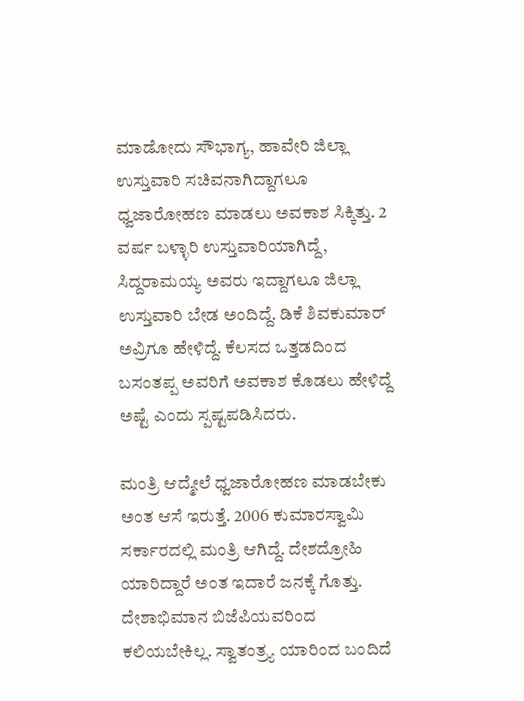ಮಾಡೋದು ಸೌಭಾಗ್ಯ, ಹಾವೇರಿ ಜಿಲ್ಲಾ ಉಸ್ತುವಾರಿ ಸಚಿವನಾಗಿದ್ದಾಗಲೂ ಧ್ವಜಾರೋಹಣ ಮಾಡಲು ಅವಕಾಶ ಸಿಕ್ಕಿತ್ತು. 2 ವರ್ಷ ಬಳ್ಳಾರಿ ಉಸ್ತುವಾರಿಯಾಗಿದ್ದೆ, ಸಿದ್ದರಾಮಯ್ಯ ಅವರು ಇದ್ದಾಗಲೂ ಜಿಲ್ಲಾ ಉಸ್ತುವಾರಿ ಬೇಡ ಅಂದಿದ್ದೆ. ಡಿಕೆ ಶಿವಕುಮಾರ್ ಅವ್ರಿಗೂ ಹೇಳಿದ್ದೆ. ಕೆಲಸದ ಒತ್ತಡದಿಂದ ಬಸಂತಪ್ಪ ಅವರಿಗೆ ಅವಕಾಶ ಕೊಡಲು ಹೇಳಿದ್ದೆ ಅಷ್ಟೆ ಎಂದು ಸ್ಪಷ್ಟಪಡಿಸಿದರು.

ಮಂತ್ರಿ ಆದ್ಮೇಲೆ ಧ್ವಜಾರೋಹಣ ಮಾಡಬೇಕು ಅಂತ ಆಸೆ ಇರುತ್ತೆ. 2006 ಕುಮಾರಸ್ವಾಮಿ ಸರ್ಕಾರದಲ್ಲಿ ಮಂತ್ರಿ ಆಗಿದ್ದೆ. ದೇಶದ್ರೋಹಿ ಯಾರಿದ್ದಾರೆ ಅಂತ ಇದಾರೆ ಜನಕ್ಕೆ ಗೊತ್ತು. ದೇಶಾಭಿಮಾನ ಬಿಜೆಪಿಯವರಿಂದ ಕಲಿಯಬೇಕಿಲ್ಲ. ಸ್ವಾತಂತ್ರ‍್ಯ ಯಾರಿಂದ ಬಂದಿದೆ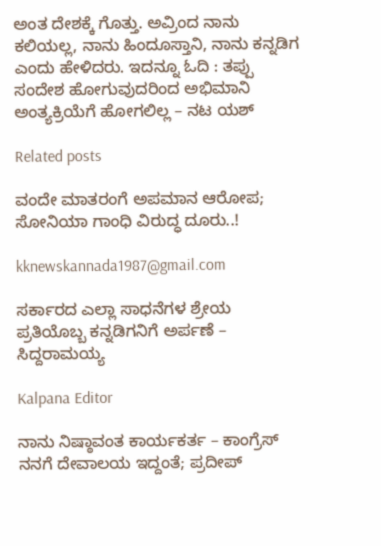ಅಂತ ದೇಶಕ್ಕೆ ಗೊತ್ತು. ಅವ್ರಿಂದ ನಾನು ಕಲಿಯಲ್ಲ, ನಾನು ಹಿಂದೂಸ್ತಾನಿ, ನಾನು ಕನ್ನಡಿಗ ಎಂದು ಹೇಳಿದರು. ಇದನ್ನೂ ಓದಿ : ತಪ್ಪು ಸಂದೇಶ ಹೋಗುವುದರಿಂದ ಅಭಿಮಾನಿ ಅಂತ್ಯಕ್ರಿಯೆಗೆ ಹೋಗಲಿಲ್ಲ – ನಟ ಯಶ್

Related posts

ವಂದೇ ಮಾತರಂಗೆ ಅಪಮಾನ ಆರೋಪ; ಸೋನಿಯಾ ಗಾಂಧಿ ವಿರುದ್ಧ ದೂರು..!

kknewskannada1987@gmail.com

ಸರ್ಕಾರದ ಎಲ್ಲಾ ಸಾಧನೆಗಳ ಶ್ರೇಯ ಪ್ರತಿಯೊಬ್ಬ ಕನ್ನಡಿಗನಿಗೆ ಅರ್ಪಣೆ – ಸಿದ್ದರಾಮಯ್ಯ

Kalpana Editor

ನಾನು ನಿಷ್ಠಾವಂತ ಕಾರ್ಯಕರ್ತ – ಕಾಂಗ್ರೆಸ್ ನನಗೆ ದೇವಾಲಯ ಇದ್ದಂತೆ; ಪ್ರದೀಪ್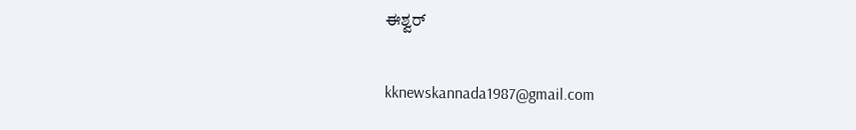ಈಶ್ವರ್

kknewskannada1987@gmail.com